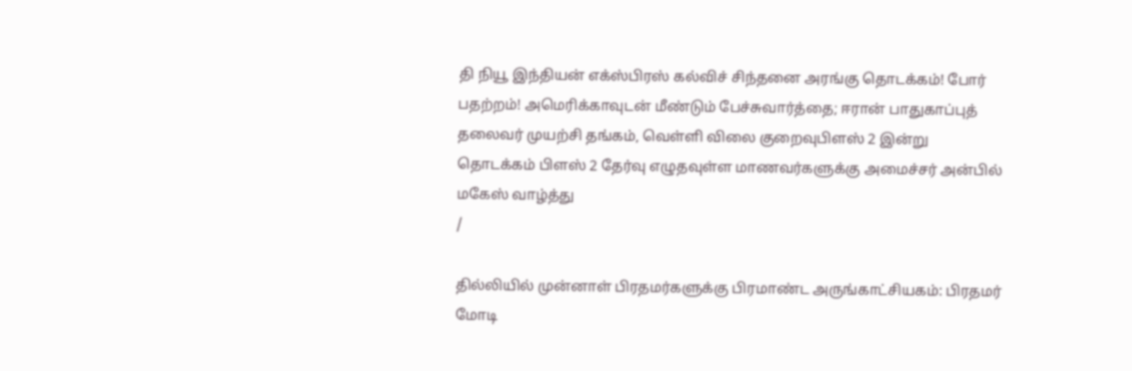தி நியூ இந்தியன் எக்ஸ்பிரஸ் கல்விச் சிந்தனை அரங்கு தொடக்கம்! போர் பதற்றம்! அமெரிக்காவுடன் மீண்டும் பேச்சுவார்த்தை; ஈரான் பாதுகாப்புத் தலைவர் முயற்சி தங்கம், வெள்ளி விலை குறைவுபிளஸ் 2 இன்று தொடக்கம் பிளஸ் 2 தேர்வு எழுதவுள்ள மாணவர்களுக்கு அமைச்சர் அன்பில் மகேஸ் வாழ்த்து
/

தில்லியில் முன்னாள் பிரதமர்களுக்கு பிரமாண்ட அருங்காட்சியகம்: பிரதமர் மோடி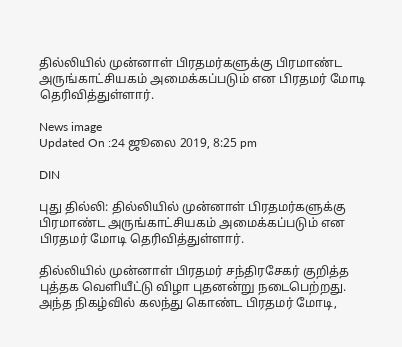தில்லியில் முன்னாள் பிரதமர்களுக்கு பிரமாண்ட அருங்காட்சியகம் அமைக்கப்படும் என பிரதமர் மோடி தெரிவித்துள்ளார்.

News image
Updated On :24 ஜூலை 2019, 8:25 pm

DIN

புது தில்லி: தில்லியில் முன்னாள் பிரதமர்களுக்கு பிரமாண்ட அருங்காட்சியகம் அமைக்கப்படும் என பிரதமர் மோடி தெரிவித்துள்ளார்.

தில்லியில் முன்னாள் பிரதமர் சந்திரசேகர் குறித்த புத்தக வெளியீட்டு விழா புதனன்று நடைபெற்றது. அந்த நிகழ்வில் கலந்து கொண்ட பிரதமர் மோடி,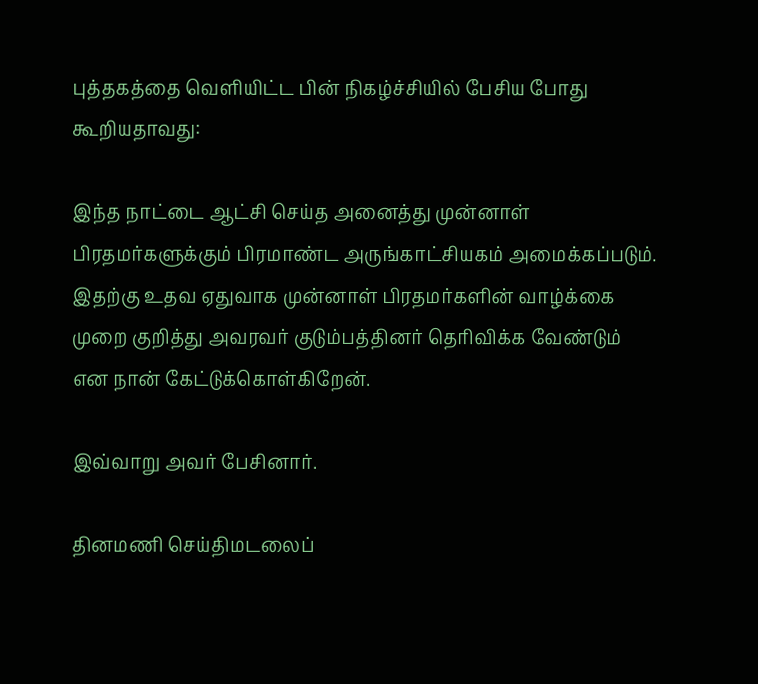புத்தகத்தை வெளியிட்ட பின் நிகழ்ச்சியில் பேசிய போது கூறியதாவது:

இந்த நாட்டை ஆட்சி செய்த அனைத்து முன்னாள் பிரதமர்களுக்கும் பிரமாண்ட அருங்காட்சியகம் அமைக்கப்படும். இதற்கு உதவ ஏதுவாக முன்னாள் பிரதமர்களின் வாழ்க்கை முறை குறித்து அவரவர் குடும்பத்தினர் தெரிவிக்க வேண்டும்  என நான் கேட்டுக்கொள்கிறேன்.

இவ்வாறு அவர் பேசினார்.

தினமணி செய்திமடலைப்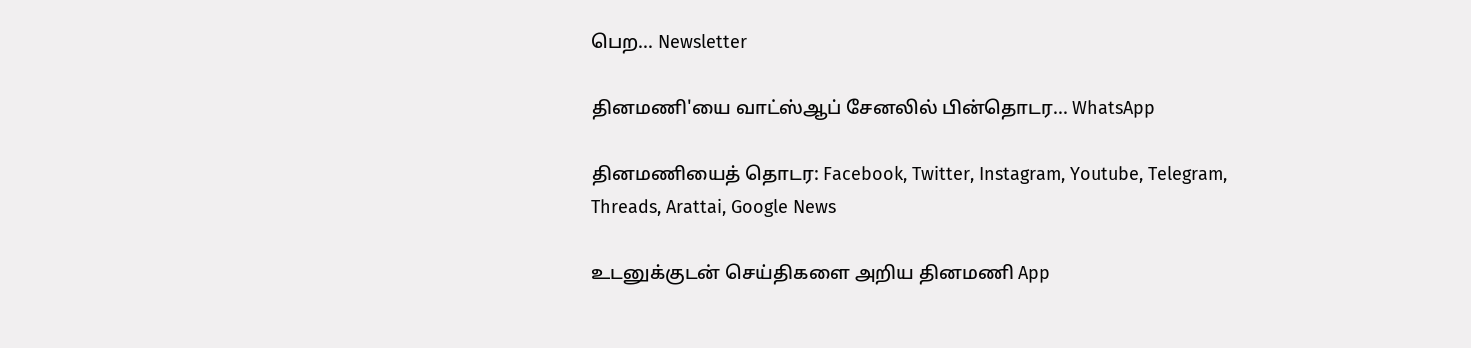பெற... Newsletter

தினமணி'யை வாட்ஸ்ஆப் சேனலில் பின்தொடர... WhatsApp

தினமணியைத் தொடர: Facebook, Twitter, Instagram, Youtube, Telegram, Threads, Arattai, Google News

உடனுக்குடன் செய்திகளை அறிய தினமணி App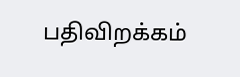பதிவிறக்கம்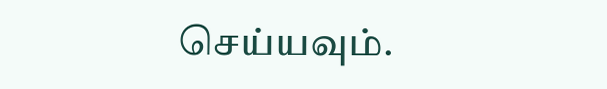செய்யவும்.